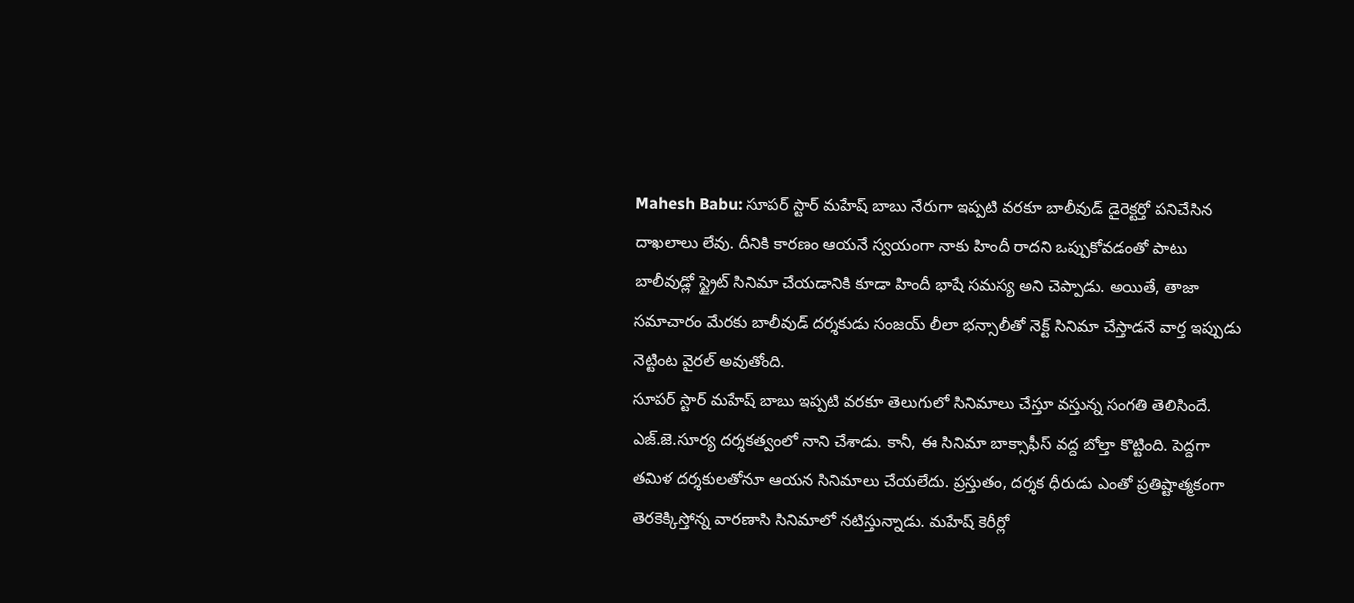Mahesh Babu: సూపర్ స్టార్ మహేష్ బాబు నేరుగా ఇప్పటి వరకూ బాలీవుడ్ డైరెక్టర్తో పనిచేసిన దాఖలాలు లేవు. దీనికి కారణం ఆయనే స్వయంగా నాకు హిందీ రాదని ఒప్పుకోవడంతో పాటు బాలీవుడ్లో స్ట్రైట్ సినిమా చేయడానికి కూడా హిందీ భాషే సమస్య అని చెప్పాడు. అయితే, తాజా సమాచారం మేరకు బాలీవుడ్ దర్శకుడు సంజయ్ లీలా భన్సాలీతో నెక్ట్ సినిమా చేస్తాడనే వార్త ఇప్పుడు నెట్టింట వైరల్ అవుతోంది.
సూపర్ స్టార్ మహేష్ బాబు ఇప్పటి వరకూ తెలుగులో సినిమాలు చేస్తూ వస్తున్న సంగతి తెలిసిందే. ఎజ్.జె.సూర్య దర్శకత్వంలో నాని చేశాడు. కానీ, ఈ సినిమా బాక్సాఫీస్ వద్ద బోల్తా కొట్టింది. పెద్దగా తమిళ దర్శకులతోనూ ఆయన సినిమాలు చేయలేదు. ప్రస్తుతం, దర్శక ధీరుడు ఎంతో ప్రతిష్టాత్మకంగా తెరకెక్కిస్తోన్న వారణాసి సినిమాలో నటిస్తున్నాడు. మహేష్ కెరీర్లో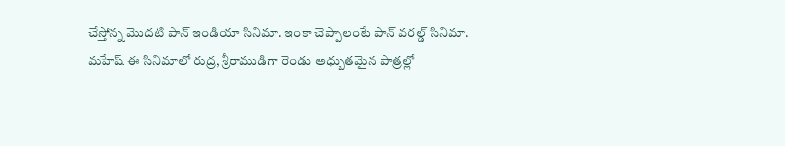చేస్తోన్న మొదటి పాన్ ఇండియా సినిమా. ఇంకా చెప్పాలంటే పాన్ వరల్డ్ సినిమా.
మహేష్ ఈ సినిమాలో రుద్ర, శ్రీరాముడిగా రెండు అధ్బుతమైన పాత్రల్లో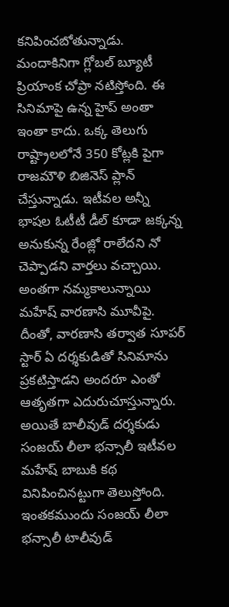కనిపించబోతున్నాడు. మందాకినిగా గ్లోబల్ బ్యూటీ ప్రియాంక చోప్రా నటిస్తోంది. ఈ సినిమాపై ఉన్న హైప్ అంతా ఇంతా కాదు. ఒక్క తెలుగు రాష్ట్రాలలోనే 350 కోట్లకి పైగా రాజమౌళి బిజినెస్ ప్లాన్ చేస్తున్నాడు. ఇటీవల అన్నీ భాషల ఓటీటీ డీల్ కూడా జక్కన్న అనుకున్న రేంజ్లో రాలేదని నో చెప్పాడని వార్తలు వచ్చాయి. అంతగా నమ్మకాలున్నాయి మహేష్ వారణాసి మూవీపై.
దీంతో, వారణాసి తర్వాత సూపర్ స్టార్ ఏ దర్శకుడితో సినిమాను ప్రకటిస్తాడని అందరూ ఎంతో ఆతృతగా ఎదురుచూస్తున్నారు. అయితే బాలీవుడ్ దర్శకుడు సంజయ్ లీలా భన్సాలీ ఇటీవల మహేష్ బాబుకి కథ వినిపించినట్టుగా తెలుస్తోంది. ఇంతకముందు సంజయ్ లీలా భన్సాలీ టాలీవుడ్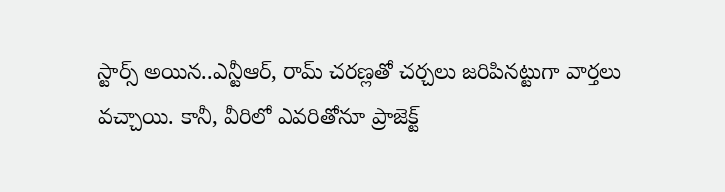స్టార్స్ అయిన..ఎన్టీఆర్, రామ్ చరణ్లతో చర్చలు జరిపినట్టుగా వార్తలు వచ్చాయి. కానీ, వీరిలో ఎవరితోనూ ప్రాజెక్ట్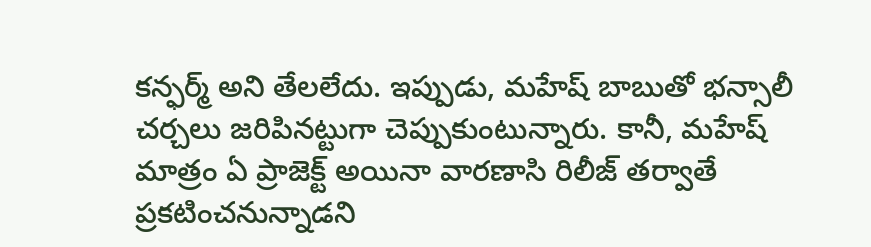కన్ఫర్మ్ అని తేలలేదు. ఇప్పుడు, మహేష్ బాబుతో భన్సాలీ చర్చలు జరిపినట్టుగా చెప్పుకుంటున్నారు. కానీ, మహేష్ మాత్రం ఏ ప్రాజెక్ట్ అయినా వారణాసి రిలీజ్ తర్వాతే ప్రకటించనున్నాడని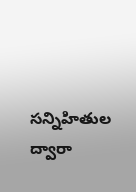సన్నిహితుల ద్వారా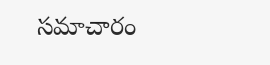సమాచారం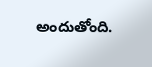అందుతోంది.